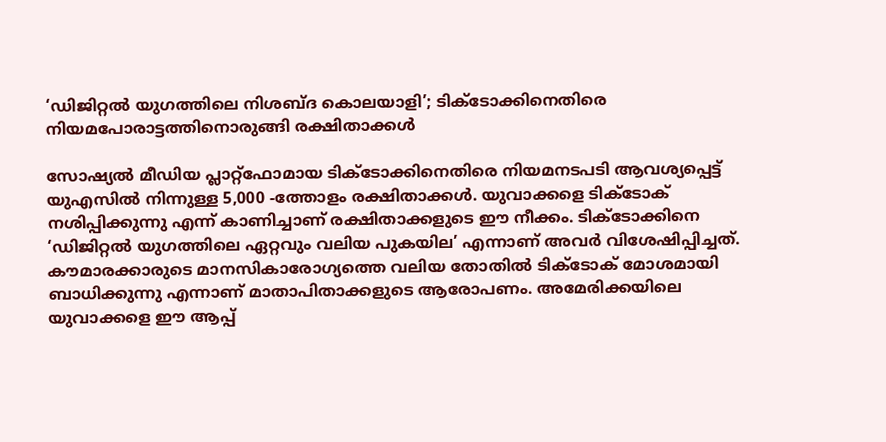‘ഡിജിറ്റൽ യുഗത്തിലെ നിശബ്ദ കൊലയാളി’; ടിക്ടോക്കിനെതിരെ നിയമപോരാട്ടത്തിനൊരുങ്ങി രക്ഷിതാക്കൾ

സോഷ്യൽ മീഡിയ പ്ലാറ്റ്ഫോമായ ടിക്ടോക്കിനെതിരെ നിയമനടപടി ആവശ്യപ്പെട്ട് യുഎസിൽ നിന്നുള്ള 5,000 -ത്തോളം രക്ഷിതാക്കൾ. യുവാക്കളെ ടിക്ടോക് നശിപ്പിക്കുന്നു എന്ന് കാണിച്ചാണ് രക്ഷിതാക്കളുടെ ഈ നീക്കം. ടിക്ടോക്കിനെ ‘ഡിജിറ്റൽ യുഗത്തിലെ ഏറ്റവും വലിയ പുകയില’ എന്നാണ് അവർ വിശേഷിപ്പിച്ചത്. കൗമാരക്കാരുടെ മാനസികാരോഗ്യത്തെ വലിയ തോതിൽ ടിക്ടോക് മോശമായി ബാധിക്കുന്നു എന്നാണ് മാതാപിതാക്കളുടെ ആരോപണം. അമേരിക്കയിലെ യുവാക്കളെ ഈ ആപ്പ്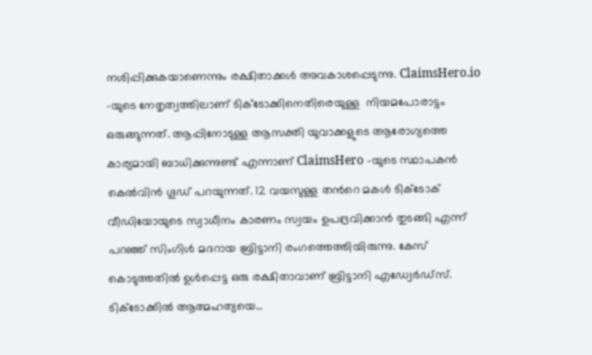നശിപ്പിക്കുകയാണെന്നും രക്ഷിതാക്കൾ അവകാശപ്പെടുന്നു. ClaimsHero.io -യുടെ നേതൃത്വത്തിലാണ് ടിക്ടോക്കിനെതിരെയുള്ള  നിയമപോരാട്ടം ഒരുങ്ങുന്നത്. ആപ്പിനോടുള്ള ആസക്തി യുവാക്കളുടെ ആരോഗ്യത്തെ കാര്യമായി ബാധിക്കുന്നുണ്ട് എന്നാണ് ClaimsHero -യുടെ സ്ഥാപകൻ കെൽവിൻ ഗൂഡ് പറയുന്നത്. 12 വയസുള്ള തന്‍റെ മകൾ ടിക്ടോക് വീഡിയോയുടെ സ്വാധീനം കാരണം സ്വയം ഉപദ്രവിക്കാൻ തുടങ്ങി എന്ന് പറഞ്ഞ് സിംഗിൾ മദറായ ബ്രിട്ടാനി രംഗത്തെത്തിയിരുന്നു. കേസ് കൊടുത്തതിൽ ഉൾപ്പെട്ട ഒരു രക്ഷിതാവാണ് ബ്രിട്ടാനി എഡ്വേർഡ്സ്.  ടിക്ടോക്കിൽ ആത്മഹത്യയെ…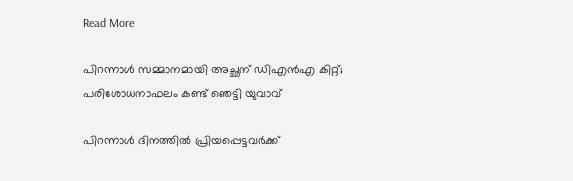Read More

പിറന്നാൾ സമ്മാനമായി അച്ഛന് ഡിഎൻഎ കിറ്റ്; പരിശോധനാഫലം കണ്ട് ഞെട്ടി യുവാവ്

പിറന്നാൾ ദിനത്തിൽ പ്രിയപ്പെട്ടവർക്ക്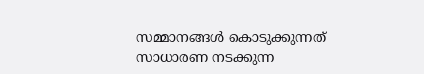സമ്മാനങ്ങൾ കൊടുക്കുന്നത് സാധാരണ നടക്കുന്ന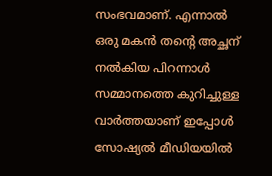സംഭവമാണ്. എന്നാൽ ഒരു മകൻ തന്‍റെ അച്ഛന് നൽകിയ പിറന്നാൾ സമ്മാനത്തെ കുറിച്ചുള്ള വാർത്തയാണ് ഇപ്പോൾ സോഷ്യൽ മീഡിയയിൽ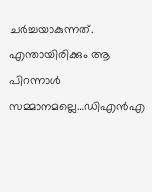ചർച്ചയാകുന്നത്. എന്തായിരിക്കും ആ പിറന്നാൾ സമ്മാനമല്ലെ…ഡിഎൻഎ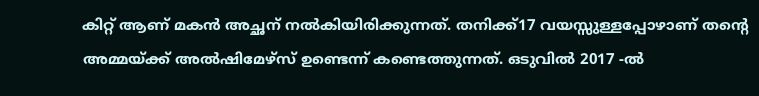കിറ്റ് ആണ് മകൻ അച്ഛന് നൽകിയിരിക്കുന്നത്. തനിക്ക്17 വയസ്സുള്ളപ്പോഴാണ് തന്‍റെ അമ്മയ്ക്ക് അൽഷിമേഴ്‌സ് ഉണ്ടെന്ന് കണ്ടെത്തുന്നത്. ഒടുവിൽ 2017 -ൽ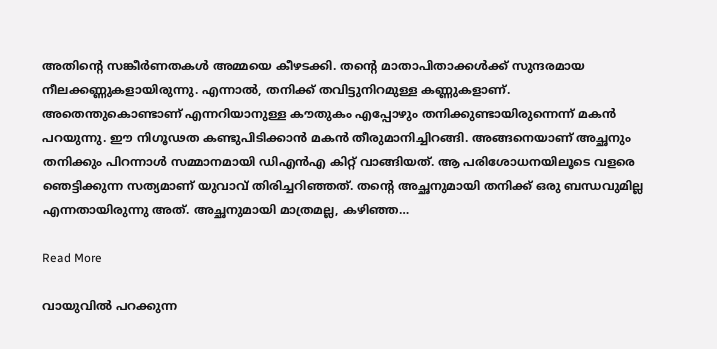അതിന്‍റെ സങ്കീർണതകൾ അമ്മയെ കീഴടക്കി. തന്‍റെ മാതാപിതാക്കൾക്ക് സുന്ദരമായ നീലക്കണ്ണുകളായിരുന്നു. എന്നാൽ, തനിക്ക് തവിട്ടുനിറമുള്ള കണ്ണുകളാണ്. അതെന്തുകൊണ്ടാണ് എന്നറിയാനുള്ള കൗതുകം എപ്പോഴും തനിക്കുണ്ടായിരുന്നെന്ന് മകൻ പറയുന്നു. ഈ നിഗൂഢത കണ്ടുപിടിക്കാൻ മകൻ തീരുമാനിച്ചിറങ്ങി. അങ്ങനെയാണ് അച്ഛനും തനിക്കും പിറന്നാൾ സമ്മാനമായി ഡിഎൻഎ കിറ്റ് വാങ്ങിയത്. ആ പരിശോധനയിലൂടെ വളരെ ഞെട്ടിക്കുന്ന സത്യമാണ് യുവാവ് തിരിച്ചറിഞ്ഞത്. തന്‍റെ അച്ഛനുമായി തനിക്ക് ഒരു ബന്ധവുമില്ല എന്നതായിരുന്നു അത്. അച്ഛനുമായി മാത്രമല്ല, കഴിഞ്ഞ…

Read More

വായുവിൽ പറക്കുന്ന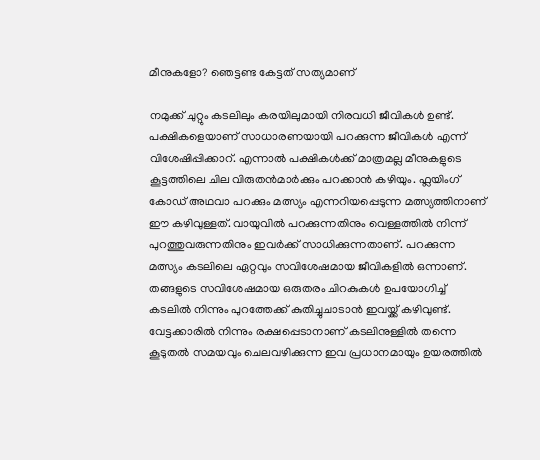മീനുകളോ? ഞെട്ടണ്ട കേട്ടത് സത്യമാണ്

നമുക്ക് ചുറ്റും കടലിലും കരയിലുമായി നിരവധി ജീവികൾ ഉണ്ട്. പക്ഷികളെയാണ് സാധാരണയായി പറക്കുന്ന ജീവികൾ എന്ന് വിശേഷിപ്പിക്കാറ്. എന്നാൽ പക്ഷികൾക്ക് മാത്രമല്ല മീനുകളുടെ കൂട്ടത്തിലെ ചില വിരുതൻമാർക്കും പറക്കാൻ കഴിയും. ഫ്ലയിംഗ് കോഡ് അഥവാ പറക്കും മത്സ്യം എന്നറിയപ്പെടുന്ന മത്സ്യത്തിനാണ് ഈ കഴിവുള്ളത്. വായുവിൽ പറക്കുന്നതിനും വെള്ളത്തിൽ നിന്ന് പുറത്തുവരുന്നതിനും ഇവർക്ക് സാധിക്കുന്നതാണ്. പറക്കുന്ന മത്സ്യം കടലിലെ ഏറ്റവും സവിശേഷമായ ജീവികളിൽ ഒന്നാണ്. തങ്ങളുടെ സവിശേഷമായ ഒരുതരം ചിറകുകൾ ഉപയോഗിച്ച് കടലിൽ നിന്നും പുറത്തേക്ക് കുതിച്ചുചാടാൻ ഇവയ്ക്ക് കഴിവുണ്ട്. വേട്ടക്കാരിൽ നിന്നും രക്ഷപ്പെടാനാണ് കടലിനുള്ളിൽ തന്നെ കൂടുതൽ സമയവും ചെലവഴിക്കുന്ന ഇവ പ്രധാനമായും ഉയരത്തിൽ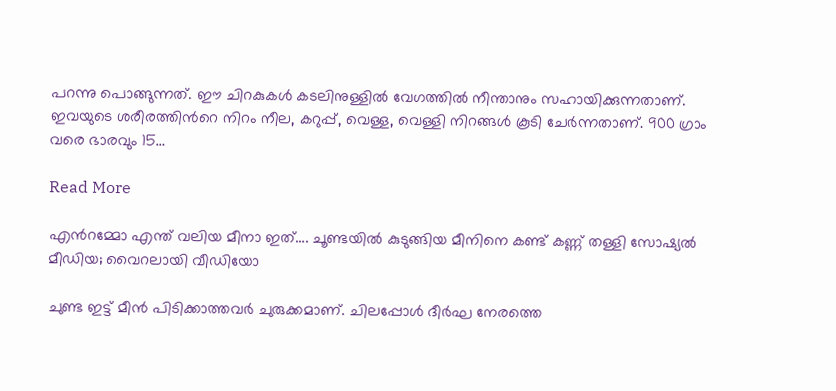പറന്നു പൊങ്ങുന്നത്. ഈ ചിറകുകൾ കടലിനുള്ളിൽ വേഗത്തിൽ നീന്താനും സഹായിക്കുന്നതാണ്. ഇവയുടെ ശരീരത്തിന്‍റെ നിറം നീല, കറുപ്പ്, വെള്ള, വെള്ളി നിറങ്ങൾ കൂടി ചേർന്നതാണ്. 900 ഗ്രാം വരെ ഭാരവും 15…

Read More

എന്‍റമ്മോ എന്ത് വലിയ മീനാ ഇത്…. ചൂണ്ടയിൽ കുടുങ്ങിയ മീനിനെ കണ്ട് കണ്ണ് തള്ളി സോഷ്യൽ മീഡിയ; വൈറലായി വീഡിയോ

ചുണ്ട ഇട്ട് മീൻ പിടിക്കാത്തവർ ചുരുക്കമാണ്. ചിലപ്പോൾ ദീർഘ നേരത്തെ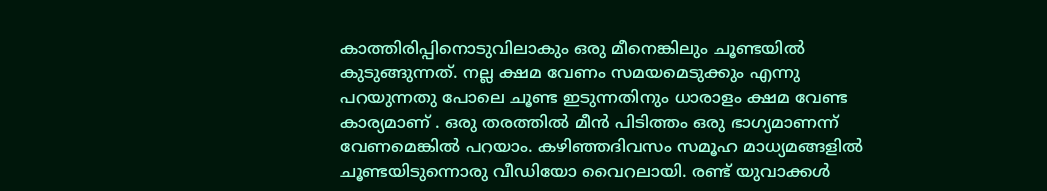കാത്തിരിപ്പിനൊടുവിലാകും ഒരു മീനെങ്കിലും ചൂണ്ട‍യിൽ കുടുങ്ങുന്നത്. നല്ല ക്ഷമ വേണം സമയമെടുക്കും എന്നു പറയുന്നതു പോലെ ചൂണ്ട ഇടുന്നതിനും ധാരാളം ക്ഷമ വേണ്ട കാര്യമാണ് . ഒരു തരത്തിൽ മീന്‍ പിടിത്തം ഒരു ഭാഗ്യമാണന്ന് വേണമെങ്കിൽ പറയാം. കഴിഞ്ഞദിവസം സമൂഹ മാധ്യമങ്ങളിൽ ചൂണ്ടയിടുന്നൊരു വീഡിയോ വൈറലായി. രണ്ട് യുവാക്കള്‍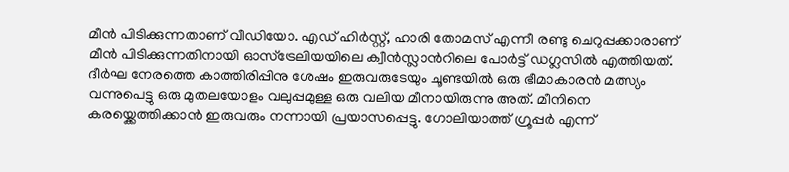മീന്‍ പിടിക്കുന്നതാണ് വീഡിയോ. എഡ് ഹിർസ്റ്റ്, ഹാരി തോമസ് എന്നീ രണ്ടു ചെറുപ്പക്കാരാണ് മീൻ പിടിക്കുന്നതിനായി ഓസ്ട്രേലിയയിലെ ക്വീൻസ്ലാന്‍റിലെ പോർട്ട് ഡഗ്ലസിൽ എത്തിയത്. ദീർഘ നേരത്തെ കാത്തിരിപ്പിനു ശേഷം ഇരുവരുടേയും ചൂണ്ടയിൽ ഒരു ഭീമാകാരൻ മത്സ്യം വന്നുപെട്ടു ഒരു മുതലയോളം വലുപ്പമുള്ള ഒരു വലിയ മീനായിരുന്നു അത്. മീനിനെ കരയ്ക്കെത്തിക്കാന്‍ ഇരുവരും നന്നായി പ്രയാസപ്പെട്ടു. ഗോലിയാത്ത് ഗ്രൂപ്പർ എന്ന്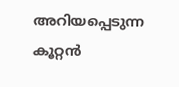അറിയപ്പെടുന്ന കൂറ്റൻ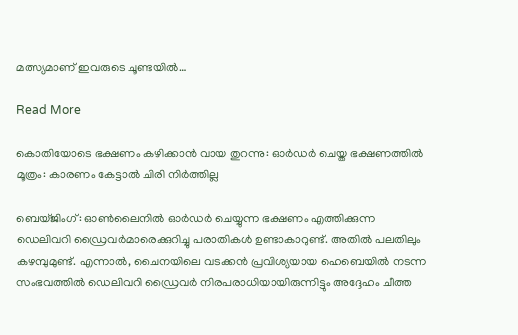മത്സ്യമാണ് ഇവരുടെ ചൂണ്ടയില്‍…

Read More

കൊതിയോടെ ഭക്ഷണം കഴിക്കാൻ വായ തുറന്നു: ഓർഡർ ചെയ്ത ഭക്ഷണത്തിൽ മൂത്രം: കാരണം കേട്ടാൽ ചിരി നിർത്തില്ല

ബെയ്ജിംഗ്: ഓൺലൈനിൽ ഓർഡർ ചെയ്യുന്ന ഭക്ഷണം എത്തിക്കുന്ന ഡെലിവറി ഡ്രൈവർമാരെക്കുറിച്ചു പരാതികൾ ഉണ്ടാകാറുണ്ട്. അതിൽ പലതിലും കഴമ്പുമുണ്ട്. എന്നാൽ, ചൈനയിലെ വടക്കൻ പ്രവിശ്യയായ ഹെബെയിൽ നടന്ന സംഭവത്തിൽ ഡെലിവറി ഡ്രൈവർ നിരപരാധിയായിരുന്നിട്ടും അദ്ദേഹം ചീത്ത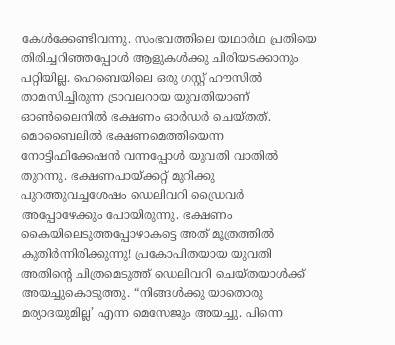കേൾക്കേണ്ടിവന്നു. സംഭവത്തിലെ യഥാർഥ പ്രതിയെ തിരിച്ചറിഞ്ഞപ്പോൾ ആളുകൾക്കു ചിരിയടക്കാനും പറ്റിയില്ല. ഹെബെയിലെ ഒരു ഗസ്റ്റ് ഹൗസിൽ താമസിച്ചിരുന്ന ട്രാവലറായ യുവതിയാണ് ഓൺലൈനിൽ ഭക്ഷണം ഓർഡർ ചെയ്തത്. മൊബൈലിൽ ഭക്ഷണമെത്തിയെന്ന നോട്ടിഫിക്കേഷൻ വന്നപ്പോൾ യുവതി വാതിൽ തുറന്നു. ഭക്ഷണപായ്ക്കറ്റ് മുറിക്കു പുറത്തുവച്ചശേഷം ഡെലിവറി ഡ്രൈവർ അപ്പോഴേക്കും പോയിരുന്നു. ഭക്ഷണം കൈയിലെടുത്തപ്പോഴാകട്ടെ അത് മൂത്രത്തിൽ കുതിർന്നിരിക്കുന്നു! പ്രകോപിതയായ യുവതി അതിന്‍റെ ചിത്രമെടുത്ത് ഡെലിവറി ചെയ്തയാൾക്ക് അയച്ചുകൊടുത്തു. “നിങ്ങൾക്കു യാതൊരു മര്യാദയുമില്ല’ എന്ന മെസേജും അയച്ചു. പിന്നെ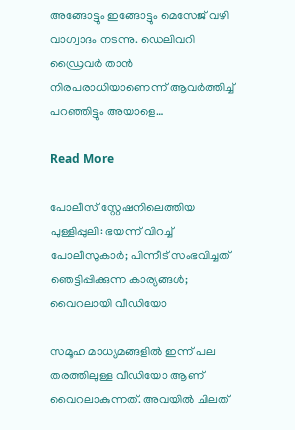അങ്ങോട്ടും ഇങ്ങോട്ടും മെസേജ് വഴി വാഗ്വാദം നടന്നു. ഡെലിവറി ഡ്രൈവർ താൻ നിരപരാധിയാണെന്ന് ആവർത്തിച്ച് പറഞ്ഞിട്ടും അയാളെ…

Read More

പോലീസ് സ്റ്റേഷനിലെത്തിയ പുള്ളിപ്പുലി: ഭയന്ന് വിറച്ച് പോലീസുകാർ; പിന്നീട് സംഭവിച്ചത് ഞെട്ടിപ്പിക്കുന്ന കാര്യങ്ങൾ; വൈറലായി വീഡിയോ

സമൂഹ മാധ്യമങ്ങളിൽ ഇന്ന് പല തരത്തിലുള്ള വീഡിയോ ആണ് വൈറലാകുന്നത്. അവയിൽ ചിലത്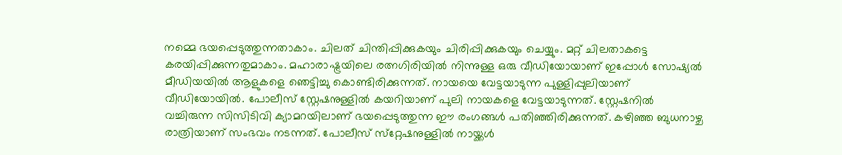നമ്മെ ഭയപ്പെടുത്തുന്നതാകാം. ചിലത് ചിന്തിപ്പിക്കുകയും ചിരിപ്പിക്കുകയും ചെയ്യും. മറ്റ് ചിലതാകട്ടെ കരയിപ്പിക്കുന്നതുമാകാം. മഹാരാഷ്ട്രയിലെ രത്നഗിരിയിൽ നിന്നുള്ള ഒരു വീഡിയോയാണ് ഇപ്പോൾ സോഷ്യൽ മീഡിയയിൽ ആളുകളെ ഞെട്ടിച്ചു കൊണ്ടിരിക്കുന്നത്. നായയെ വേട്ടയാടുന്ന പുള്ളിപ്പുലിയാണ് വീഡിയോയിൽ. പോലീസ് സ്റ്റേഷനുള്ളിൽ കയറിയാണ് പുലി നായകളെ വേട്ട‍യാടുന്നത്. സ്റ്റേഷനിൽ വച്ചിരുന്ന സിസിടിവി ക്യാമറയിലാണ് ഭയപ്പെടുത്തുന്ന ഈ രംഗങ്ങൾ പതിഞ്ഞിരിക്കുന്നത്. കഴിഞ്ഞ ബുധനാഴ്ച രാത്രിയാണ് സംഭവം നടന്നത്. പോലീസ് സ്‌റ്റേഷനുള്ളിൽ നായ്ക്കൾ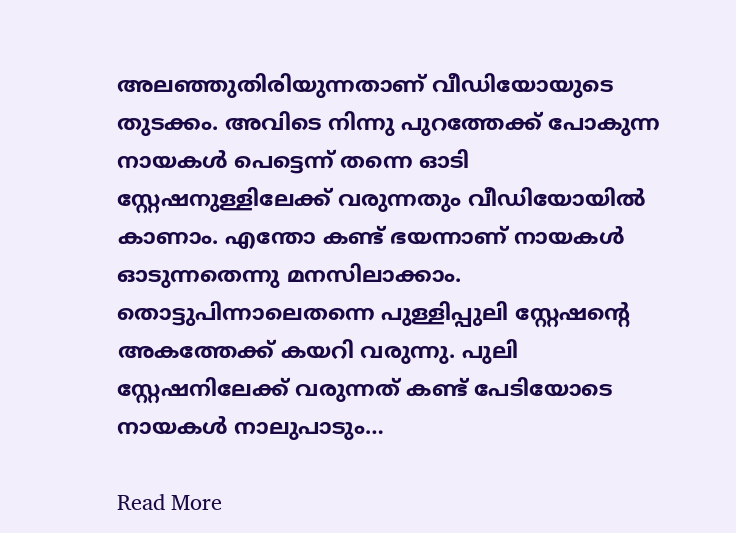അലഞ്ഞുതിരിയുന്നതാണ് വീഡിയോയുടെ തുടക്കം. അവിടെ നിന്നു പുറത്തേക്ക് പോകുന്ന നായകൾ പെട്ടെന്ന് തന്നെ ഓടി സ്റ്റേഷനുള്ളിലേക്ക് വരുന്നതും വീഡിയോയിൽ കാണാം. എന്തോ കണ്ട് ഭയന്നാണ് നായകൾ ഓടുന്നതെന്നു മനസിലാക്കാം. തൊട്ടുപിന്നാലെതന്നെ പുള്ളിപ്പുലി സ്റ്റേഷന്‍റെ അകത്തേക്ക് കയറി വരുന്നു. പുലി സ്റ്റേഷനിലേക്ക് വരുന്നത് കണ്ട് പേടിയോടെ നായകൾ നാലുപാടും…

Read More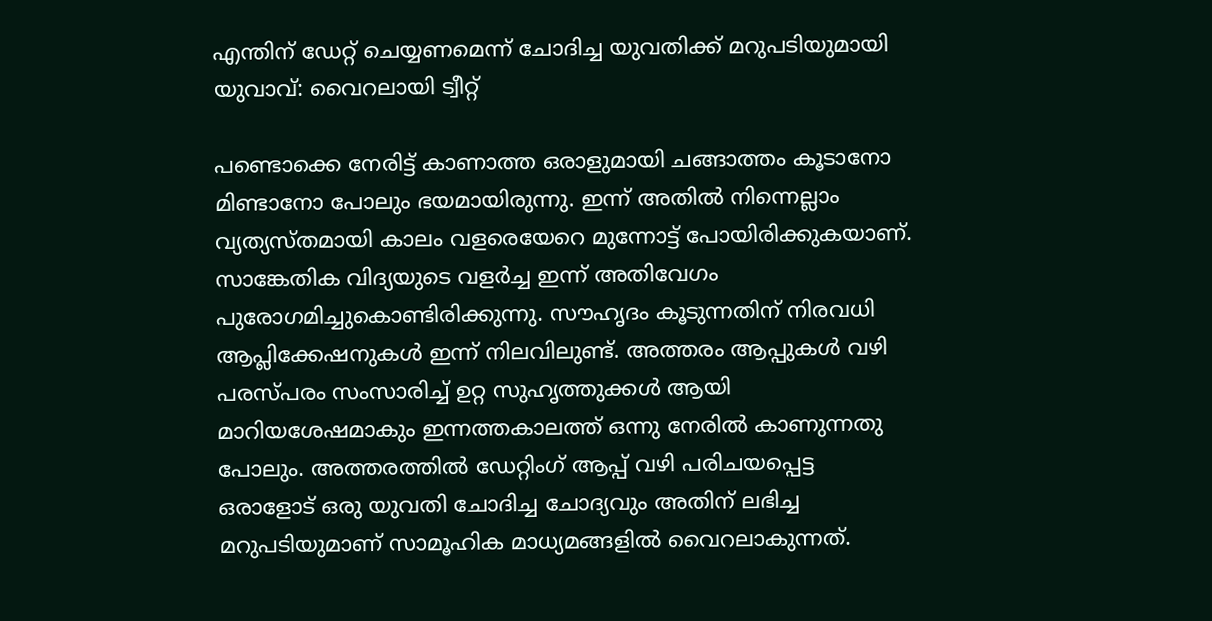എന്തിന് ഡേറ്റ് ചെയ്യണമെന്ന് ചോദിച്ച യുവതിക്ക് മറുപടിയുമായി യുവാവ്: വൈറലായി ട്വീറ്റ്

പണ്ടൊക്കെ നേരിട്ട് കാണാത്ത ഒരാളുമായി ചങ്ങാത്തം കൂടാനോ മിണ്ടാനോ പോലും ഭയമായിരുന്നു. ഇന്ന് അതിൽ നിന്നെല്ലാം വ്യത്യസ്തമായി കാലം വളരെയേറെ മുന്നോട്ട് പോയിരിക്കുകയാണ്. സാങ്കേതിക വിദ്യയുടെ വളർച്ച ഇന്ന് അതിവേഗം പുരോഗമിച്ചുകൊണ്ടിരിക്കുന്നു. സൗഹൃദം കൂടുന്നതിന് നിരവധി ആപ്ലിക്കേഷനുകൾ ഇന്ന് നിലവിലുണ്ട്. അത്തരം ആപ്പുകൾ വഴി പരസ്പരം സംസാരിച്ച് ഉറ്റ സുഹൃത്തുക്കൾ ആയി മാറിയശേഷമാകും ഇന്നത്തകാലത്ത് ഒന്നു നേരിൽ കാണുന്നതു പോലും. അത്തരത്തിൽ ഡേറ്റിംഗ് ആപ്പ് വഴി പരിചയപ്പെട്ട ഒരാളോട് ഒരു യുവതി ചോദിച്ച ചോദ്യവും അതിന് ലഭിച്ച മറുപടിയുമാണ് സാമൂഹിക മാധ്യമങ്ങളില്‍ വൈറലാകുന്നത്.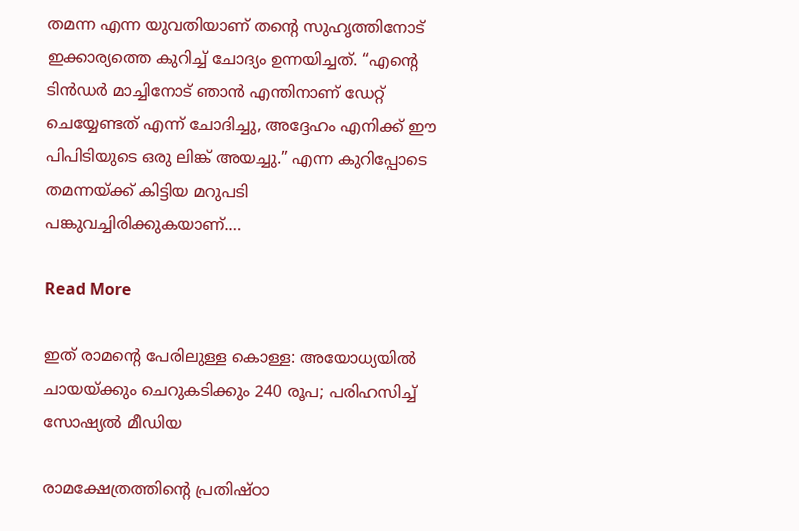തമന്ന എന്ന യുവതിയാണ് തന്‍റെ സുഹൃത്തിനോട് ഇക്കാര്യത്തെ കുറിച്ച് ചോദ്യം ഉന്നയിച്ചത്. “എന്‍റെ ടിൻഡർ മാച്ചിനോട് ഞാൻ എന്തിനാണ് ഡേറ്റ് ചെയ്യേണ്ടത് എന്ന് ചോദിച്ചു, അദ്ദേഹം എനിക്ക് ഈ പിപിടിയുടെ ഒരു ലിങ്ക് അയച്ചു.” എന്ന കുറിപ്പോടെ തമന്നയ്ക്ക് കിട്ടിയ മറുപടി പങ്കുവച്ചിരിക്കുകയാണ്.…

Read More

ഇത് രാമന്‍റെ പേരിലുള്ള കൊള്ള: അയോധ്യയില്‍ ചായയ്ക്കും ചെറുകടിക്കും 240 രൂപ; പരിഹസിച്ച് സോഷ്യൽ മീഡിയ

രാമക്ഷേത്രത്തിന്‍റെ പ്രതിഷ്ഠാ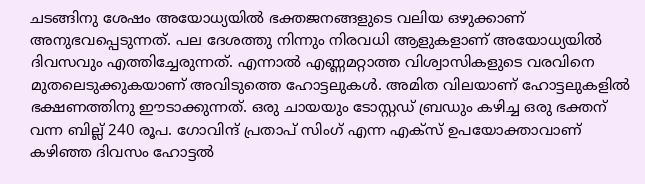ചടങ്ങിനു ശേഷം അയോധ്യയിൽ ഭക്തജനങ്ങളുടെ വലിയ ഒഴുക്കാണ് അനുഭവപ്പെടുന്നത്. പല ദേശത്തു നിന്നും നിരവധി ആളുകളാണ് അയോധ്യയിൽ ദിവസവും എത്തിച്ചേരുന്നത്. എന്നാൽ എണ്ണമറ്റാത്ത വിശ്വാസികളുടെ വരവിനെ മുതലെടുക്കുകയാണ് അവിടുത്തെ ഹോട്ടലുകൾ. അമിത വിലയാണ് ഹോട്ടലുകളിൽ ഭക്ഷണത്തിനു ഈടാക്കുന്നത്. ഒരു ചായയും ടോസ്റ്റഡ് ബ്രഡും കഴിച്ച ഒരു ഭക്തന് വന്ന ബില്ല് 240 രൂപ. ഗോവിന്ദ് പ്രതാപ് സിംഗ് എന്ന എക്സ് ഉപയോക്താവാണ് കഴിഞ്ഞ ദിവസം ഹോട്ടല്‍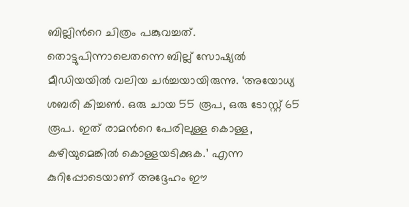ബില്ലിന്‍റെ ചിത്രം പങ്കുവച്ചത്. തൊട്ടുപിന്നാലെതന്നെ ബില്ല് സോഷ്യൽ മീഡിയയിൽ വലിയ ചർച്ചയായിരുന്നു. ‘അയോധ്യ ശബരി കിച്ചണ്‍. ഒരു ചായ 55 രൂപ, ഒരു ടോസ്റ്റ് 65 രൂപ. ഇത് രാമന്‍റെ പേരിലുള്ള കൊള്ള, കഴിയുമെങ്കിൽ കൊള്ളയടിക്കുക.’ എന്ന കുറിപ്പോടെയാണ് അദ്ദേഹം ഈ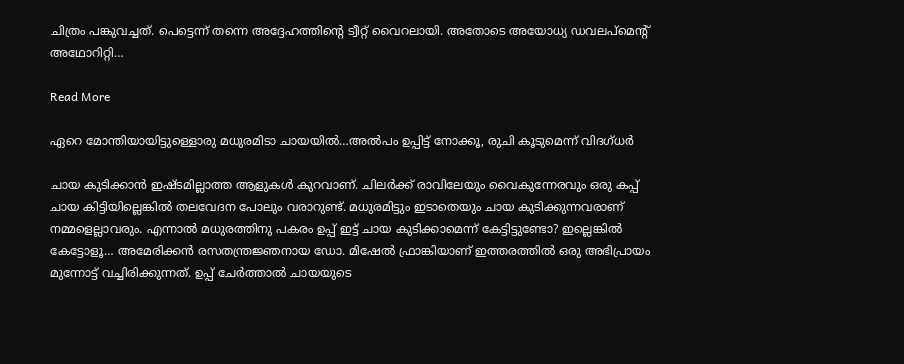ചിത്രം പങ്കുവച്ചത്. പെട്ടെന്ന് തന്നെ അദ്ദേഹത്തിന്‍റെ ട്വീറ്റ് വൈറലായി. അതോടെ അയോധ്യ ഡവലപ്മെന്‍റ് അഥോറിറ്റി…

Read More

ഏറെ മോന്തിയായിട്ടുള്ളൊരു മധുരമിടാ ചായയിൽ…അൽപം ഉപ്പിട്ട് നോക്കൂ, രുചി കൂടുമെന്ന് വിദഗ്ധർ

ചായ കുടിക്കാൻ ഇഷ്ടമില്ലാത്ത ആളുകൾ കുറവാണ്. ചിലർക്ക് രാവിലേയും വൈകുന്നേരവും ഒരു കപ്പ് ചായ കിട്ടിയില്ലെങ്കിൽ തലവേദന പോലും വരാറുണ്ട്. മധുരമിട്ടും ഇടാതെയും ചായ കുടിക്കുന്നവരാണ് നമ്മളെല്ലാവരും. എന്നാൽ മധുരത്തിനു പകരം ഉപ്പ് ഇട്ട് ചായ കുടിക്കാമെന്ന് കേട്ടിട്ടുണ്ടോ? ഇല്ലെങ്കിൽ കേട്ടോളൂ… അമേരിക്കൻ രസതന്ത്രജ്ഞനായ ഡോ. മിഷേൽ ഫ്രാങ്കിയാണ് ഇത്തരത്തിൽ ഒരു അഭിപ്രായം മുന്നോട്ട് വച്ചിരിക്കുന്നത്. ഉപ്പ് ചേർത്താൽ ചായയുടെ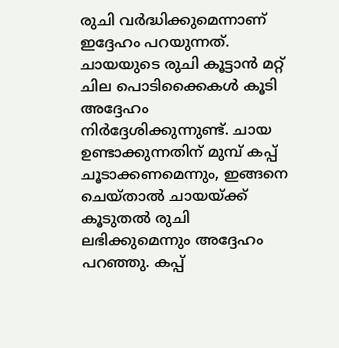രുചി വർദ്ധിക്കുമെന്നാണ് ഇദ്ദേഹം പറയുന്നത്. ചായയുടെ രുചി കൂട്ടാൻ മറ്റ് ചില പൊടിക്കൈകൾ കൂടി അദ്ദേഹം നിർദ്ദേശിക്കുന്നുണ്ട്. ചായ ഉണ്ടാക്കുന്നതിന് മുമ്പ് കപ്പ് ചൂടാക്കണമെന്നും, ഇങ്ങനെ ചെയ്താൽ ചായയ്ക്ക് കൂടുതൽ രുചി ലഭിക്കുമെന്നും അദ്ദേഹം പറഞ്ഞു. കപ്പ്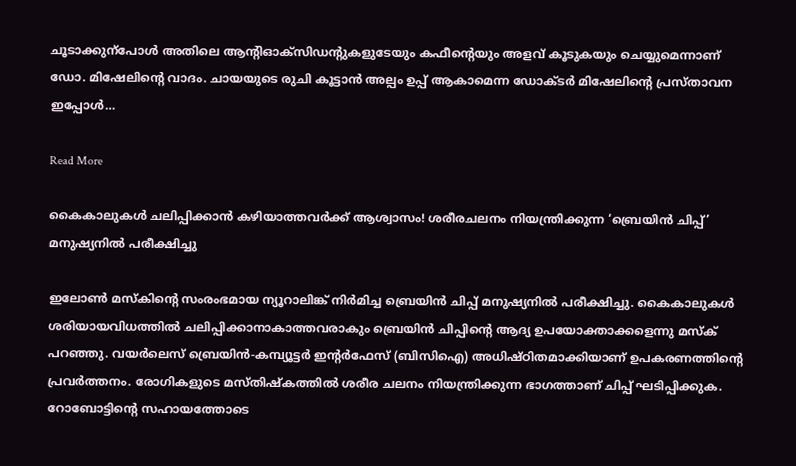ചൂടാക്കുന്പോൾ അതിലെ ആന്‍റിഓക്‌സിഡന്‍റുകളുടേയും കഫീന്‍റെയും അളവ് കൂടുകയും ചെയ്യുമെന്നാണ് ഡോ. മിഷേലിന്‍റെ വാദം. ചായയുടെ രുചി കൂട്ടാൻ അല്പം ഉപ്പ് ആകാമെന്ന ഡോക്ടർ മിഷേലിന്‍റെ പ്രസ്താവന ഇപ്പോൾ…

Read More

കൈകാലുകൾ ചലിപ്പിക്കാൻ കഴിയാത്തവർക്ക് ആശ്വാസം! ശരീരചലനം നിയന്ത്രിക്കുന്ന ‘ബ്രെയിൻ ചിപ്പ്’ മനുഷ്യനിൽ പരീക്ഷിച്ചു

ഇലോൺ മസ്‌കിന്‍റെ സംരംഭമായ ന്യൂറാലിങ്ക് നിര്‍മിച്ച ബ്രെയിൻ ചിപ്പ് മനുഷ്യനിൽ പരീക്ഷിച്ചു. കൈകാലുകള്‍ ശരിയായവിധത്തിൽ ചലിപ്പിക്കാനാകാത്തവരാകും ബ്രെയിൻ ചിപ്പിന്‍റെ ആദ്യ ഉപയോക്താക്കളെന്നു മസ്‌ക് പറഞ്ഞു. വയർലെസ് ബ്രെയിൻ-കമ്പ്യൂട്ടർ ഇന്‍റർഫേസ് (ബിസിഐ) അധിഷ്‌ഠിതമാക്കിയാണ് ഉപകരണത്തിന്‍റെ പ്രവർത്തനം. രോഗികളുടെ മസ്തിഷ്കത്തിൽ ശരീര ചലനം നിയന്ത്രിക്കുന്ന ഭാഗത്താണ് ചിപ്പ് ഘടിപ്പിക്കുക. റോബോട്ടിന്‍റെ സഹായത്തോടെ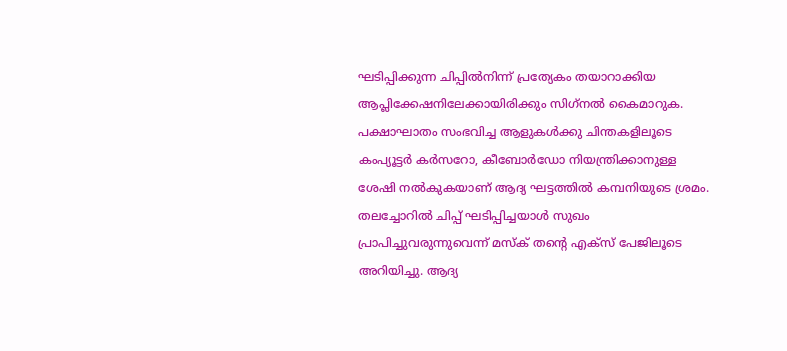ഘടിപ്പിക്കുന്ന ചിപ്പിൽനിന്ന് പ്രത്യേകം തയാറാക്കിയ ആപ്ലിക്കേഷനിലേക്കായിരിക്കും സിഗ്‌നല്‍ കൈമാറുക. പക്ഷാഘാതം സംഭവിച്ച ആളുകള്‍ക്കു ചിന്തകളിലൂടെ കംപ്യൂട്ടർ കര്‍സറോ, കീബോർഡോ നിയന്ത്രിക്കാനുള്ള ശേഷി നൽകുകയാണ് ആദ്യ ഘട്ടത്തിൽ കമ്പനിയുടെ ശ്രമം. തലച്ചോറില്‍ ചിപ്പ് ഘടിപ്പിച്ചയാള്‍ സുഖം പ്രാപിച്ചുവരുന്നുവെന്ന് മസ്ക് തന്‍റെ എക്സ് പേജിലൂടെ അറിയിച്ചു. ആദ്യ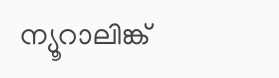ന്യൂറാലിങ്ക്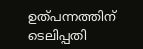ഉത്പന്നത്തിന് ടെലിപ്പതി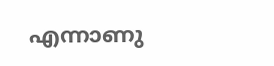എന്നാണു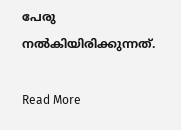പേരു നൽകിയിരിക്കുന്നത്.

Read More